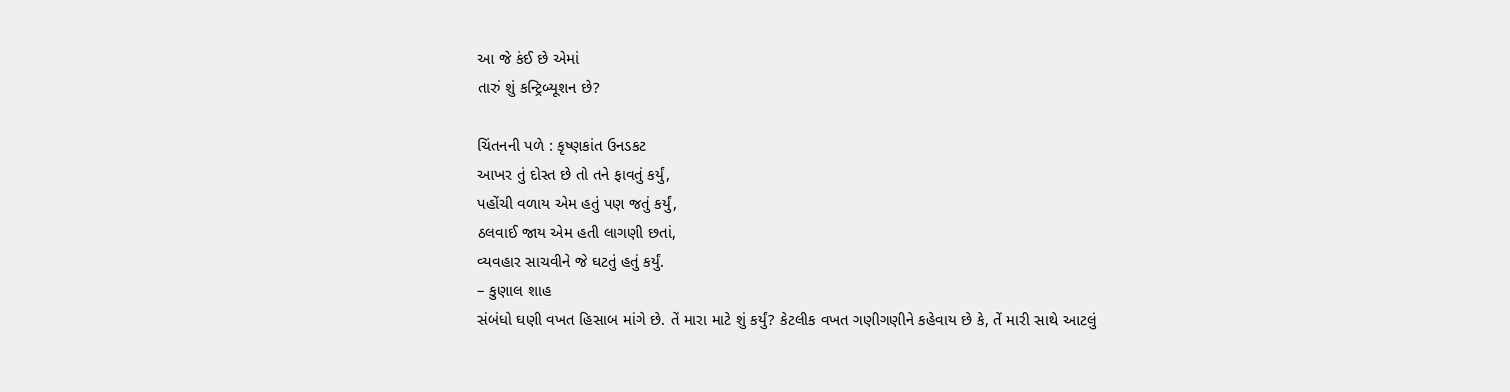આ જે કંઈ છે એમાં
તારું શું કન્ટ્રિબ્યૂશન છે?

ચિંતનની પળે : કૃષ્ણકાંત ઉનડકટ
આખર તું દોસ્ત છે તો તને ફાવતું કર્યું,
પહોંચી વળાય એમ હતું પણ જતું કર્યું,
ઠલવાઈ જાય એમ હતી લાગણી છતાં,
વ્યવહાર સાચવીને જે ઘટતું હતું કર્યું.
– કુણાલ શાહ
સંબંધો ઘણી વખત હિસાબ માંગે છે. તેં મારા માટે શું કર્યું? કેટલીક વખત ગણીગણીને કહેવાય છે કે, તેં મારી સાથે આટલું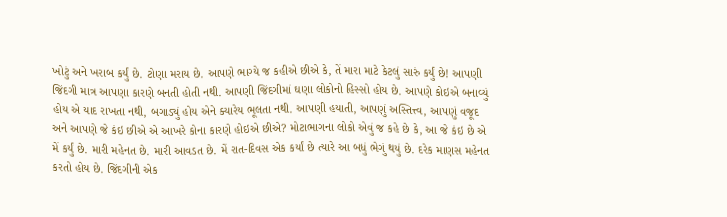ખોટું અને ખરાબ કર્યું છે. ટોણા મરાય છે. આપણે ભાગ્યે જ કહીએ છીએ કે, તેં મારા માટે કેટલું સારું કર્યું છે! આપણી જિંદગી માત્ર આપણા કારણે બનતી હોતી નથી. આપણી જિંદગીમાં ઘણા લોકોનો હિસ્સો હોય છે. આપણે કોઇએ બનાવ્યું હોય એ યાદ રાખતા નથી, બગાડ્યું હોય એને ક્યારેય ભૂલતા નથી. આપણી હયાતી, આપણું અસ્તિત્ત્વ, આપણું વજૂદ અને આપણે જે કંઇ છીએ એ આખરે કોના કારણે હોઇએ છીએ? મોટાભાગના લોકો એવું જ કહે છે કે, આ જે કંઇ છે એ મેં કર્યું છે. મારી મહેનત છે. મારી આવડત છે. મેં રાત-દિવસ એક કર્યાં છે ત્યારે આ બધું ભેગું થયું છે. દરેક માણસ મહેનત કરતો હોય છે. જિંદગીની એક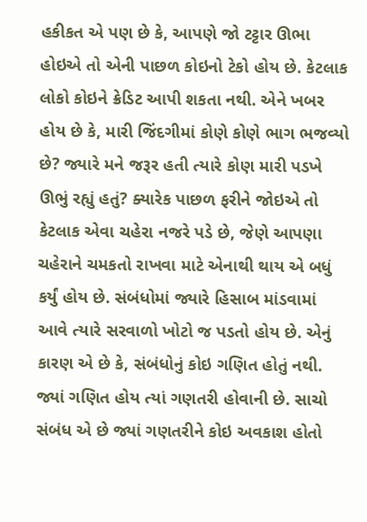હકીકત એ પણ છે કે, આપણે જો ટટ્ટાર ઊભા હોઇએ તો એની પાછળ કોઇનો ટેકો હોય છે. કેટલાક લોકો કોઇને ક્રેડિટ આપી શકતા નથી. એને ખબર હોય છે કે, મારી જિંદગીમાં કોણે કોણે ભાગ ભજવ્યો છે? જ્યારે મને જરૂર હતી ત્યારે કોણ મારી પડખે ઊભું રહ્યું હતું? ક્યારેક પાછળ ફરીને જોઇએ તો કેટલાક એવા ચહેરા નજરે પડે છે, જેણે આપણા ચહેરાને ચમકતો રાખવા માટે એનાથી થાય એ બધું કર્યું હોય છે. સંબંધોમાં જ્યારે હિસાબ માંડવામાં આવે ત્યારે સરવાળો ખોટો જ પડતો હોય છે. એનું કારણ એ છે કે, સંબંધોનું કોઇ ગણિત હોતું નથી. જ્યાં ગણિત હોય ત્યાં ગણતરી હોવાની છે. સાચો સંબંધ એ છે જ્યાં ગણતરીને કોઇ અવકાશ હોતો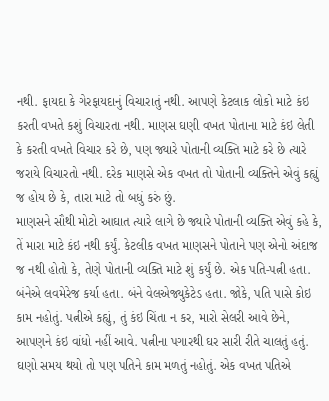નથી. ફાયદા કે ગેરફાયદાનું વિચારાતું નથી. આપણે કેટલાક લોકો માટે કંઇ કરતી વખતે કશું વિચારતા નથી. માણસ ઘણી વખત પોતાના માટે કંઇ લેતી કે કરતી વખતે વિચાર કરે છે, પણ જ્યારે પોતાની વ્યક્તિ માટે કરે છે ત્યારે જરાયે વિચારતો નથી. દરેક માણસે એક વખત તો પોતાની વ્યક્તિને એવું કહ્યું જ હોય છે કે, તારા માટે તો બધું કરું છું.
માણસને સૌથી મોટો આઘાત ત્યારે લાગે છે જ્યારે પોતાની વ્યક્તિ એવું કહે કે, તેં મારા માટે કંઇ નથી કર્યું. કેટલીક વખત માણસને પોતાને પણ એનો અંદાજ જ નથી હોતો કે, તેણે પોતાની વ્યક્તિ માટે શું કર્યું છે. એક પતિ-પત્ની હતા. બંનેએ લવમેરેજ કર્યા હતા. બંને વેલએજ્યુકેટેડ હતા. જોકે, પતિ પાસે કોઇ કામ નહોતું. પત્નીએ કહ્યું, તું કંઇ ચિંતા ન કર, મારો સેલરી આવે છેને, આપણને કંઇ વાંધો નહીં આવે. પત્નીના પગારથી ઘર સારી રીતે ચાલતું હતું. ઘણો સમય થયો તો પણ પતિને કામ મળતું નહોતું. એક વખત પતિએ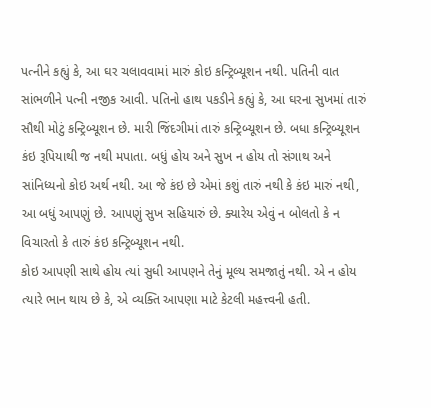પત્નીને કહ્યું કે, આ ઘર ચલાવવામાં મારું કોઇ કન્ટ્રિબ્યૂશન નથી. પતિની વાત સાંભળીને પત્ની નજીક આવી. પતિનો હાથ પકડીને કહ્યું કે, આ ઘરના સુખમાં તારું સૌથી મોટું કન્ટ્રિબ્યૂશન છે. મારી જિંદગીમાં તારું કન્ટ્રિબ્યૂશન છે. બધા કન્ટ્રિબ્યૂશન કંઇ રૂપિયાથી જ નથી મપાતા. બધું હોય અને સુખ ન હોય તો સંગાથ અને સાંનિધ્યનો કોઇ અર્થ નથી. આ જે કંઇ છે એમાં કશું તારું નથી કે કંઇ મારું નથી, આ બધું આપણું છે. આપણું સુખ સહિયારું છે. ક્યારેય એવું ન બોલતો કે ન વિચારતો કે તારું કંઇ કન્ટ્રિબ્યૂશન નથી.
કોઇ આપણી સાથે હોય ત્યાં સુધી આપણને તેનું મૂલ્ય સમજાતું નથી. એ ન હોય ત્યારે ભાન થાય છે કે, એ વ્યક્તિ આપણા માટે કેટલી મહત્ત્વની હતી.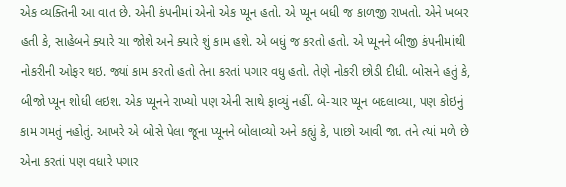એક વ્યક્તિની આ વાત છે. એની કંપનીમાં એનો એક પ્યૂન હતો. એ પ્યૂન બધી જ કાળજી રાખતો. એને ખબર હતી કે, સાહેબને ક્યારે ચા જોશે અને ક્યારે શું કામ હશે. એ બધું જ કરતો હતો. એ પ્યૂનને બીજી કંપનીમાંથી નોકરીની ઓફર થઇ. જ્યાં કામ કરતો હતો તેના કરતાં પગાર વધુ હતો. તેણે નોકરી છોડી દીધી. બોસને હતું કે, બીજો પ્યૂન શોધી લઇશ. એક પ્યૂનને રાખ્યો પણ એની સાથે ફાવ્યું નહીં. બે-ચાર પ્યૂન બદલાવ્યા, પણ કોઇનું કામ ગમતું નહોતું. આખરે એ બોસે પેલા જૂના પ્યૂનને બોલાવ્યો અને કહ્યું કે, પાછો આવી જા. તને ત્યાં મળે છે એના કરતાં પણ વધારે પગાર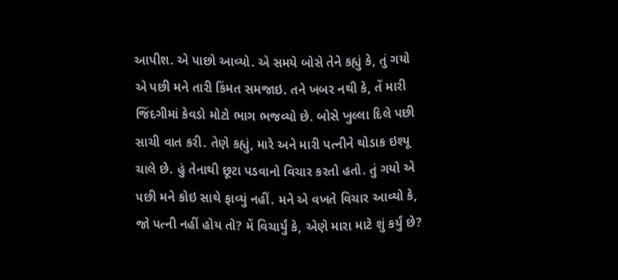આપીશ. એ પાછો આવ્યો. એ સમયે બોસે તેને કહ્યું કે, તું ગયો એ પછી મને તારી કિંમત સમજાઇ. તને ખબર નથી કે, તેં મારી જિંદગીમાં કેવડો મોટો ભાગ ભજવ્યો છે. બોસે ખુલ્લા દિલે પછી સાચી વાત કરી. તેણે કહ્યું, મારે અને મારી પત્નીને થોડાક ઇશ્યૂ ચાલે છે. હું તેનાથી છૂટા પડવાનો વિચાર કરતો હતો. તું ગયો એ પછી મને કોઇ સાથે ફાવ્યું નહીં. મને એ વખતે વિચાર આવ્યો કે, જો પત્ની નહીં હોય તો? મેં વિચાર્યું કે, એણે મારા માટે શું કર્યું છે?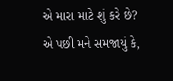એ મારા માટે શું કરે છે? એ પછી મને સમજાયું કે,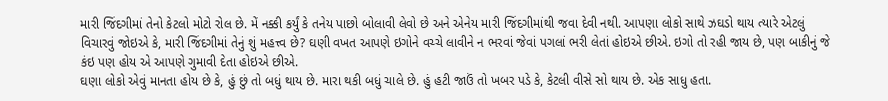મારી જિંદગીમાં તેનો કેટલો મોટો રોલ છે. મેં નક્કી કર્યું કે તનેય પાછો બોલાવી લેવો છે અને એનેય મારી જિંદગીમાંથી જવા દેવી નથી. આપણા લોકો સાથે ઝઘડો થાય ત્યારે એટલું વિચારવું જોઇએ કે, મારી જિંદગીમાં તેનું શું મહત્ત્વ છે? ઘણી વખત આપણે ઇગોને વચ્ચે લાવીને ન ભરવાં જેવાં પગલાં ભરી લેતાં હોઇએ છીએ. ઇગો તો રહી જાય છે, પણ બાકીનું જે કંઇ પણ હોય એ આપણે ગુમાવી દેતા હોઇએ છીએ.
ઘણા લોકો એવું માનતા હોય છે કે, હું છું તો બધું થાય છે. મારા થકી બધું ચાલે છે. હું હટી જાઉં તો ખબર પડે કે, કેટલી વીસે સો થાય છે. એક સાધુ હતા.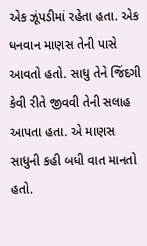એક ઝૂંપડીમાં રહેતા હતા. એક ધનવાન માણસ તેની પાસે આવતો હતો. સાધુ તેને જિંદગી કેવી રીતે જીવવી તેની સલાહ આપતા હતા. એ માણસ સાધુની કહી બધી વાત માનતો હતો.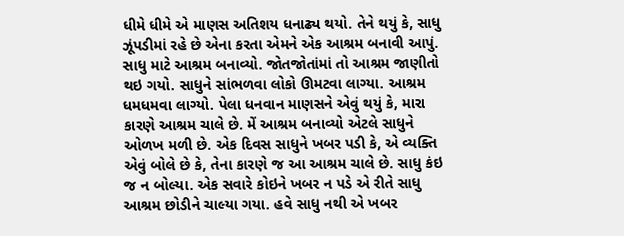ધીમે ધીમે એ માણસ અતિશય ધનાઢ્ય થયો. તેને થયું કે, સાધુ ઝૂંપડીમાં રહે છે એના કરતા એમને એક આશ્રમ બનાવી આપું. સાધુ માટે આશ્રમ બનાવ્યો. જોતજોતાંમાં તો આશ્રમ જાણીતો થઇ ગયો. સાધુને સાંભળવા લોકો ઊમટવા લાગ્યા. આશ્રમ ધમધમવા લાગ્યો. પેલા ધનવાન માણસને એવું થયું કે, મારા કારણે આશ્રમ ચાલે છે. મેં આશ્રમ બનાવ્યો એટલે સાધુને ઓળખ મળી છે. એક દિવસ સાધુને ખબર પડી કે, એ વ્યક્તિ એવું બોલે છે કે, તેના કારણે જ આ આશ્રમ ચાલે છે. સાધુ કંઇ જ ન બોલ્યા. એક સવારે કોઇને ખબર ન પડે એ રીતે સાધુ આશ્રમ છોડીને ચાલ્યા ગયા. હવે સાધુ નથી એ ખબર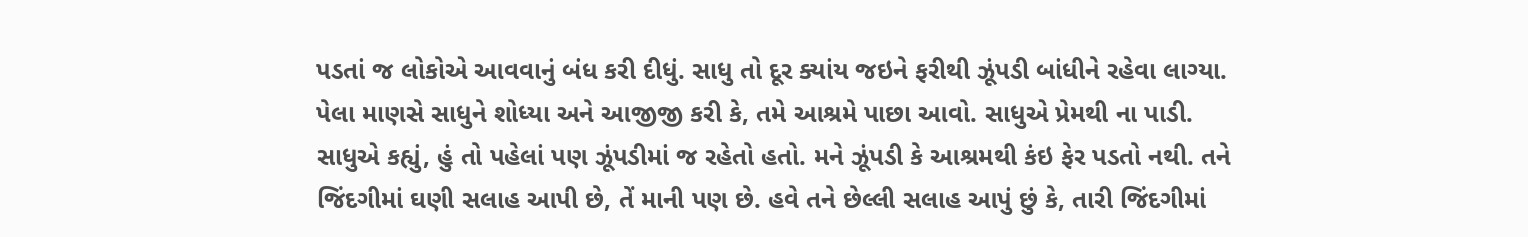પડતાં જ લોકોએ આવવાનું બંધ કરી દીધું. સાધુ તો દૂર ક્યાંય જઇને ફરીથી ઝૂંપડી બાંધીને રહેવા લાગ્યા. પેલા માણસે સાધુને શોધ્યા અને આજીજી કરી કે, તમે આશ્રમે પાછા આવો. સાધુએ પ્રેમથી ના પાડી. સાધુએ કહ્યું, હું તો પહેલાં પણ ઝૂંપડીમાં જ રહેતો હતો. મને ઝૂંપડી કે આશ્રમથી કંઇ ફેર પડતો નથી. તને જિંદગીમાં ઘણી સલાહ આપી છે, તેં માની પણ છે. હવે તને છેલ્લી સલાહ આપું છું કે, તારી જિંદગીમાં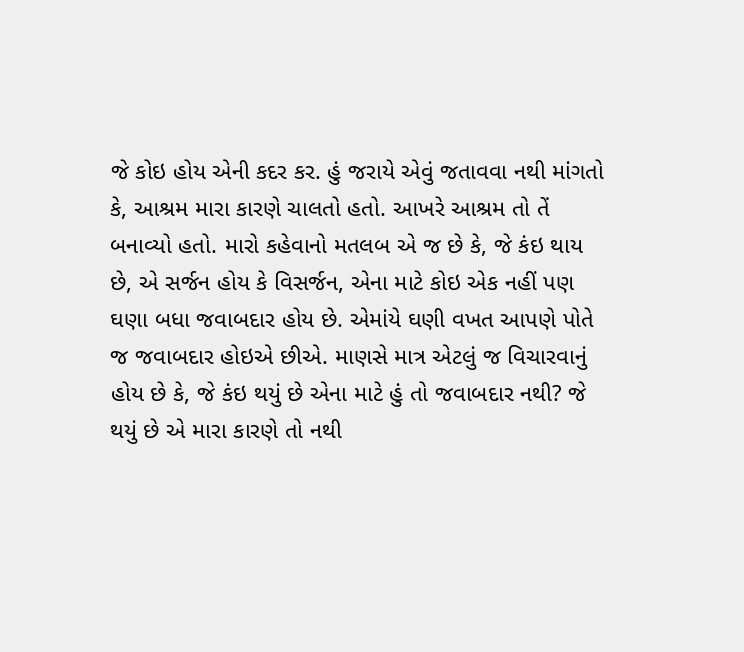જે કોઇ હોય એની કદર કર. હું જરાયે એવું જતાવવા નથી માંગતો કે, આશ્રમ મારા કારણે ચાલતો હતો. આખરે આશ્રમ તો તેં બનાવ્યો હતો. મારો કહેવાનો મતલબ એ જ છે કે, જે કંઇ થાય છે, એ સર્જન હોય કે વિસર્જન, એના માટે કોઇ એક નહીં પણ ઘણા બધા જવાબદાર હોય છે. એમાંયે ઘણી વખત આપણે પોતે જ જવાબદાર હોઇએ છીએ. માણસે માત્ર એટલું જ વિચારવાનું હોય છે કે, જે કંઇ થયું છે એના માટે હું તો જવાબદાર નથી? જે થયું છે એ મારા કારણે તો નથી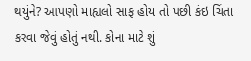થયુંને? આપણો માહ્યલો સાફ હોય તો પછી કંઇ ચિંતા કરવા જેવું હોતું નથી. કોના માટે શું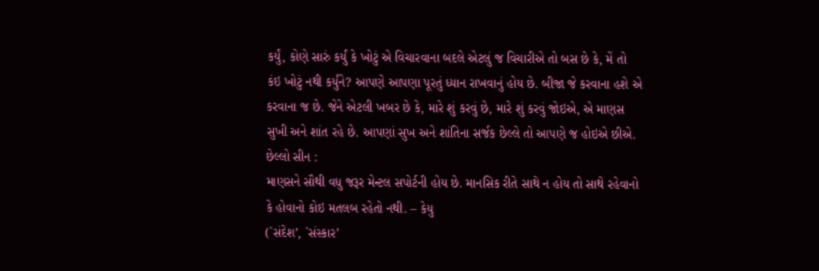કર્યું, કોણે સારું કર્યું કે ખોટું એ વિચારવાના બદલે એટલું જ વિચારીએ તો બસ છે કે, મેં તો કંઇ ખોટું નથી કર્યુંને? આપણે આપણા પૂરતું ધ્યાન રાખવાનું હોય છે. બીજા જે કરવાના હશે એ કરવાના જ છે. જેને એટલી ખબર છે કે, મારે શું કરવું છે, મારે શું કરવું જોઇએ, એ માણસ સુખી અને શાંત રહે છે. આપણાં સુખ અને શાંતિના સર્જક છેલ્લે તો આપણે જ હોઇએ છીએ.
છેલ્લો સીન :
માણસને સૌથી વધુ જરૂર મેન્ટલ સપોર્ટની હોય છે. માનસિક રીતે સાથે ન હોય તો સાથે રહેવાનો કે હોવાનો કોઇ મતલબ રહેતો નથી. – કેયુ
(`સંદેશ’, `સંસ્કાર’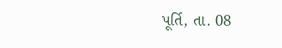પૂર્તિ, તા. 08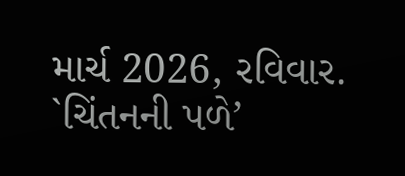માર્ચ 2026, રવિવાર. `ચિંતનની પળે’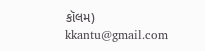કૉલમ)
kkantu@gmail.com